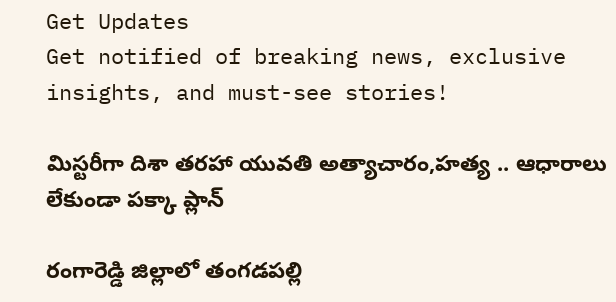Get Updates
Get notified of breaking news, exclusive insights, and must-see stories!

మిస్టరీగా దిశా తరహా యువతి అత్యాచారం,హత్య .. ఆధారాలు లేకుండా పక్కా ప్లాన్

రంగారెడ్డి జిల్లాలో తంగడపల్లి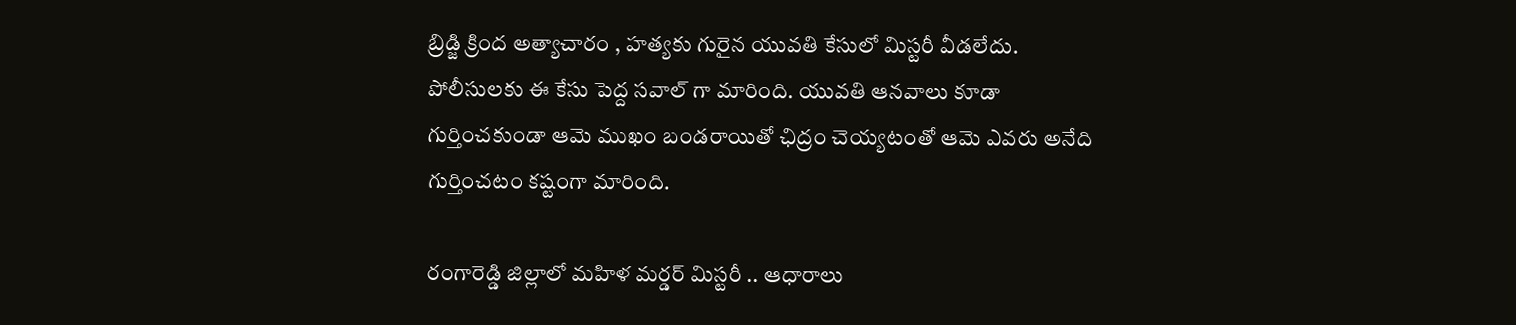బ్రిడ్జి క్రింద అత్యాచారం , హత్యకు గురైన యువతి కేసులో మిస్టరీ వీడలేదు. పోలీసులకు ఈ కేసు పెద్ద సవాల్ గా మారింది. యువతి ఆనవాలు కూడా గుర్తించకుండా ఆమె ముఖం బండరాయితో ఛిద్రం చెయ్యటంతో ఆమె ఎవరు అనేది గుర్తించటం కష్టంగా మారింది.

రంగారెడ్డి జిల్లాలో మహిళ మర్డర్ మిస్టరీ .. ఆధారాలు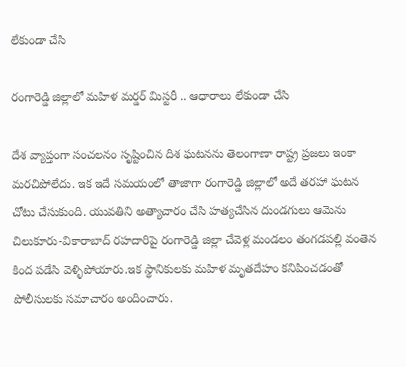లేకుండా చేసి

రంగారెడ్డి జిల్లాలో మహిళ మర్డర్ మిస్టరీ .. ఆధారాలు లేకుండా చేసి

దేశ వ్యాప్తంగా సంచలనం సృష్టించిన దిశ ఘటనను తెలంగాణా రాష్ట్ర ప్రజలు ఇంకా మరచిపోలేదు. ఇక ఇదే సమయంలో తాజాగా రంగారెడ్డి జిల్లాలో అదే తరహా ఘటన చోటు చేసుకుంది. యువతిని అత్యాచారం చేసి హత్యచేసిన దుండగులు ఆమెను చిలుకూరు-వికారాబాద్‌ రహదారిపై రంగారెడ్డి జిల్లా చేవెళ్ల మండలం తంగడపల్లి వంతెన కింద పడేసి వెళ్ళిపోయారు.ఇక స్థానికులకు మహిళ మృతదేహం కనిపించడంతో పోలీసులకు సమాచారం అందించారు.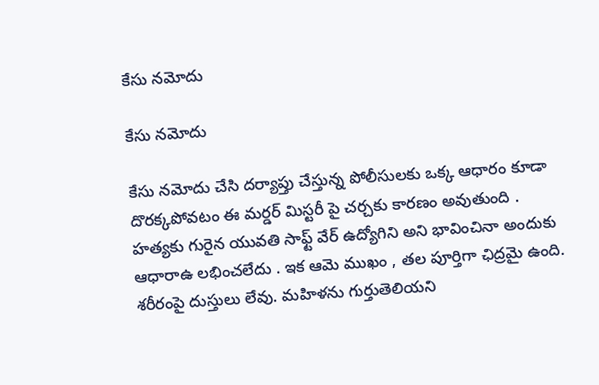కేసు నమోదు

కేసు నమోదు

కేసు నమోదు చేసి దర్యాప్తు చేస్తున్న పోలీసులకు ఒక్క ఆధారం కూడా దొరక్కపోవటం ఈ మర్డర్ మిస్టరీ పై చర్చకు కారణం అవుతుంది . హత్యకు గురైన యువతి సాఫ్ట్ వేర్ ఉద్యోగిని అని భావించినా అందుకు ఆధారాఉ లభించలేదు . ఇక ఆమె ముఖం , తల పూర్తిగా ఛిద్రమై ఉంది. శరీరంపై దుస్తులు లేవు. మహిళను గుర్తుతెలియని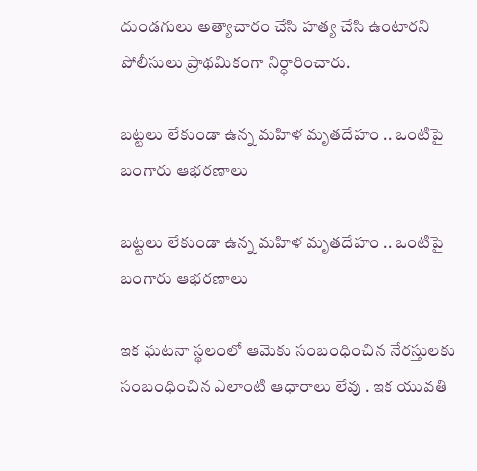దుండగులు అత్యాచారం చేసి హత్య చేసి ఉంటారని పోలీసులు ప్రాథమికంగా నిర్ధారించారు.

బట్టలు లేకుండా ఉన్న మహిళ మృతదేహం .. ఒంటిపై బంగారు ఆభరణాలు

బట్టలు లేకుండా ఉన్న మహిళ మృతదేహం .. ఒంటిపై బంగారు ఆభరణాలు

ఇక ఘటనా స్థలంలో ఆమెకు సంబంధించిన నేరస్తులకు సంబంధించిన ఎలాంటి ఆధారాలు లేవు . ఇక యువతి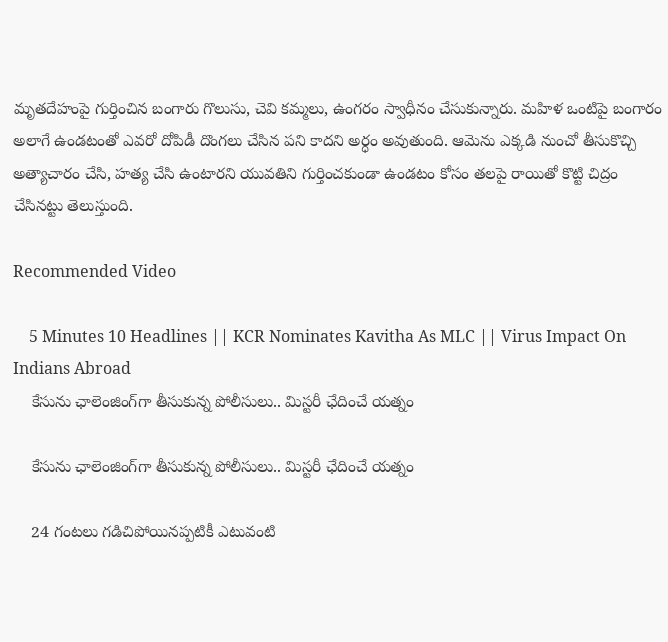మృతదేహంపై గుర్తించిన బంగారు గొలుసు, చెవి కమ్మలు, ఉంగరం స్వాధీనం చేసుకున్నారు. మహిళ ఒంటిపై బంగారం అలాగే ఉండటంతో ఎవరో దోపిడీ దొంగలు చేసిన పని కాదని అర్ధం అవుతుంది. ఆమెను ఎక్కడి నుంచో తీసుకొచ్చి అత్యాచారం చేసి, హత్య చేసి ఉంటారని యువతిని గుర్తించకుండా ఉండటం కోసం తలపై రాయితో కొట్టి చిద్రం చేసినట్టు తెలుస్తుంది.

Recommended Video

    5 Minutes 10 Headlines || KCR Nominates Kavitha As MLC || Virus Impact On Indians Abroad
    కేసును ఛాలెంజింగ్‌గా తీసుకున్న పోలీసులు.. మిస్టరీ ఛేదించే యత్నం

    కేసును ఛాలెంజింగ్‌గా తీసుకున్న పోలీసులు.. మిస్టరీ ఛేదించే యత్నం

    24 గంటలు గడిచిపోయినప్పటికీ ఎటువంటి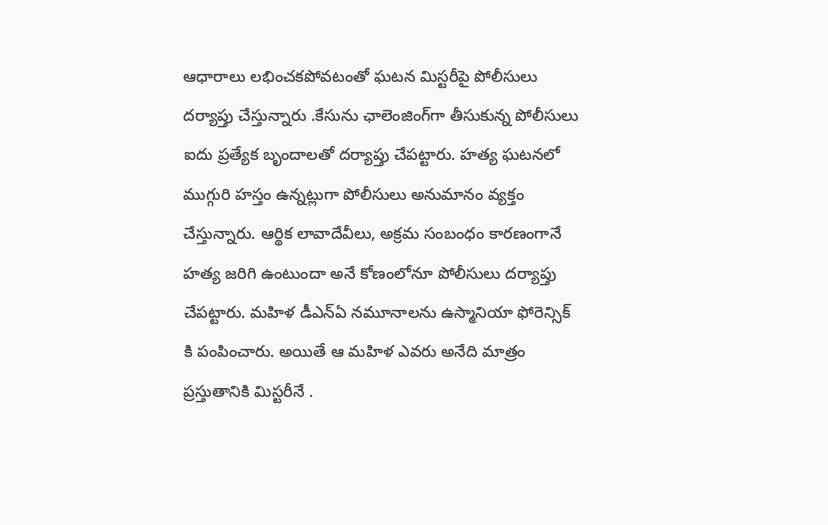ఆధారాలు లభించకపోవటంతో ఘటన మిస్టరీపై పోలీసులు దర్యాప్తు చేస్తున్నారు .కేసును ఛాలెంజింగ్‌గా తీసుకున్న పోలీసులు ఐదు ప్రత్యేక బృందాలతో దర్యాప్తు చేపట్టారు. హత్య ఘటనలో ముగ్గురి హస్తం ఉన్నట్లుగా పోలీసులు అనుమానం వ్యక్తం చేస్తున్నారు. ఆర్థిక లావాదేవీలు, అక్రమ సంబంధం కారణంగానే హత్య జరిగి ఉంటుందా అనే కోణంలోనూ పోలీసులు దర్యాప్తు చేపట్టారు. మహిళ డీఎన్‌ఏ నమూనాలను ఉస్మానియా ఫోరెన్సిక్ కి పంపించారు. అయితే ఆ మహిళ ఎవరు అనేది మాత్రం ప్రస్తుతానికి మిస్టరీనే .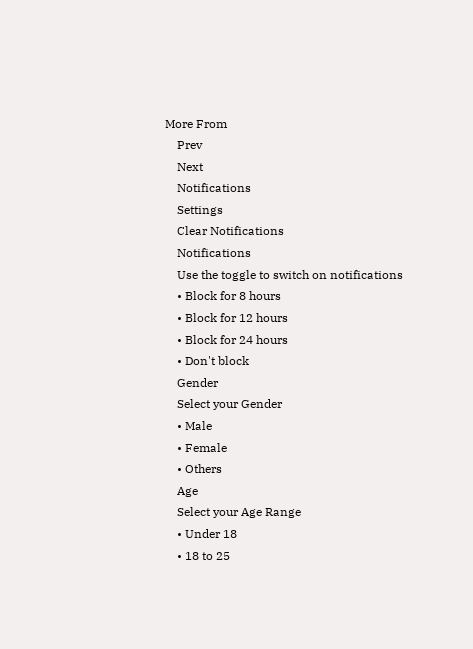More From
    Prev
    Next
    Notifications
    Settings
    Clear Notifications
    Notifications
    Use the toggle to switch on notifications
    • Block for 8 hours
    • Block for 12 hours
    • Block for 24 hours
    • Don't block
    Gender
    Select your Gender
    • Male
    • Female
    • Others
    Age
    Select your Age Range
    • Under 18
    • 18 to 25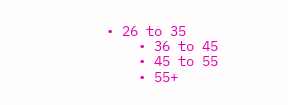• 26 to 35
    • 36 to 45
    • 45 to 55
    • 55+